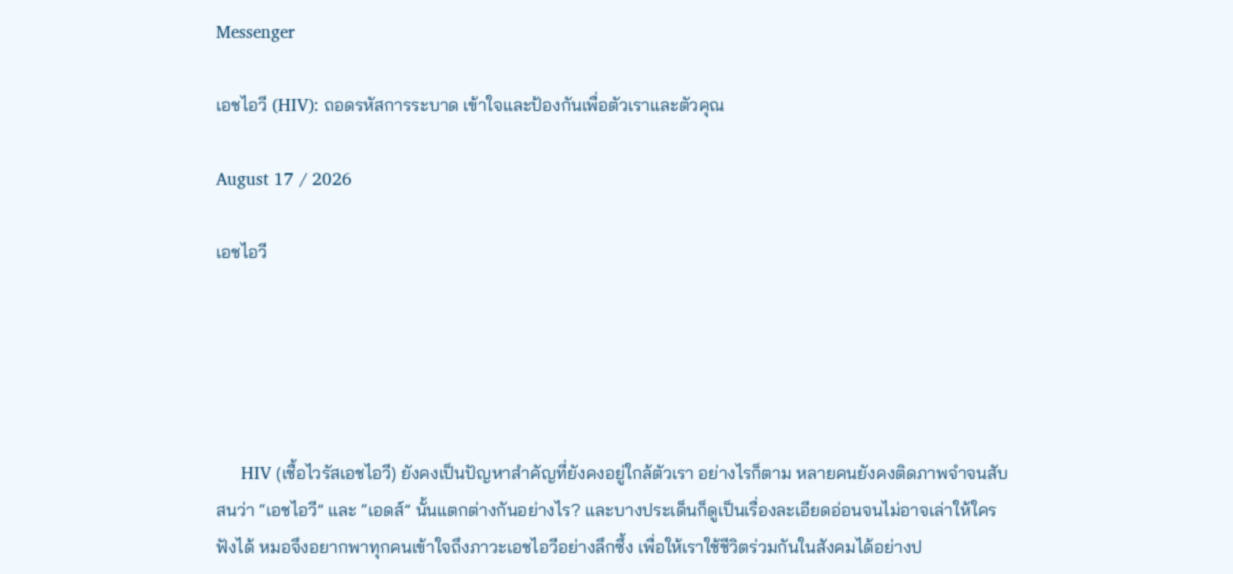Messenger

เอชไอวี (HIV): ถอดรหัสการระบาด เข้าใจและป้องกันเพื่อตัวเราและตัวคุณ

August 17 / 2026

เอชไอวี





     HIV (เชื้อไวรัสเอชไอวี) ยังคงเป็นปัญหาสำคัญที่ยังคงอยู่ใกล้ตัวเรา อย่างไรก็ตาม หลายคนยังคงติดภาพจำจนสับสนว่า “เอชไอวี” และ “เอดส์” นั้นแตกต่างกันอย่างไร? และบางประเด็นก็ดูเป็นเรื่องละเอียดอ่อนจนไม่อาจเล่าให้ใครฟังได้ หมอจึงอยากพาทุกคนเข้าใจถึงภาวะเอชไอวีอย่างลึกซึ้ง เพื่อให้เราใช้ชีวิตร่วมกันในสังคมได้อย่างป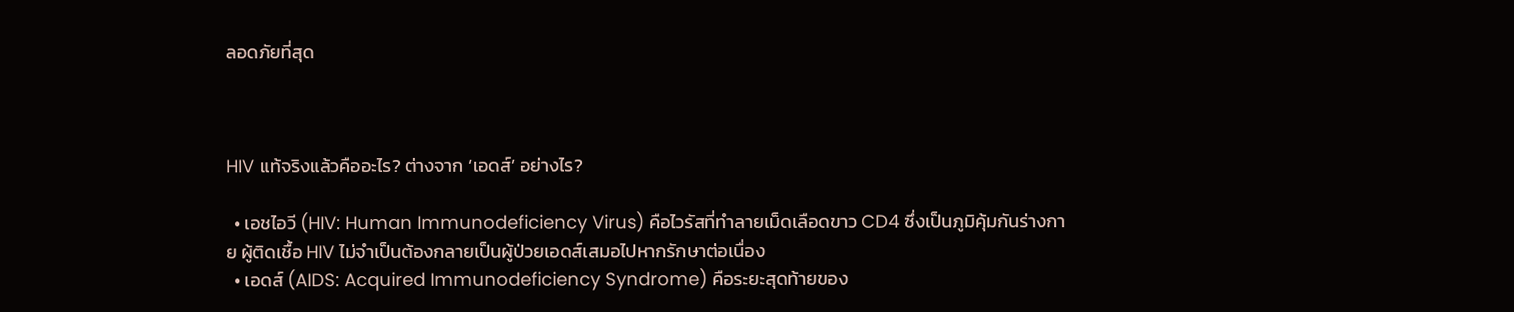ลอดภัยที่สุด



HIV แท้จริงแล้วคืออะไร? ต่างจาก ‘เอดส์’ อย่างไร?

  • เอชไอวี (HIV: Human Immunodeficiency Virus) คือไวรัสที่ทำลายเม็ดเลือดขาว CD4 ซึ่งเป็นภูมิคุ้มกันร่างกาย ผู้ติดเชื้อ HIV ไม่จำเป็นต้องกลายเป็นผู้ป่วยเอดส์เสมอไปหากรักษาต่อเนื่อง
  • เอดส์ (AIDS: Acquired Immunodeficiency Syndrome) คือระยะสุดท้ายของ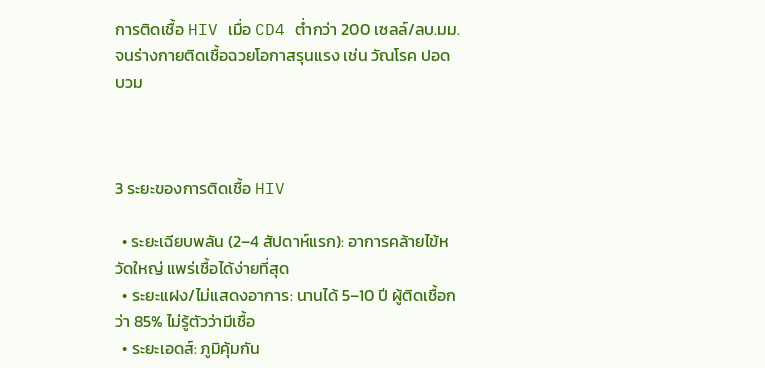การติดเชื้อ HIV เมื่อ CD4 ต่ำกว่า 200 เซลล์/ลบ.มม. จนร่างกายติดเชื้อฉวยโอกาสรุนแรง เช่น วัณโรค ปอดบวม



3 ระยะของการติดเชื้อ HIV

  • ระยะเฉียบพลัน (2–4 สัปดาห์แรก): อาการคล้ายไข้หวัดใหญ่ แพร่เชื้อได้ง่ายที่สุด
  • ระยะแฝง/ไม่แสดงอาการ: นานได้ 5–10 ปี ผู้ติดเชื้อกว่า 85% ไม่รู้ตัวว่ามีเชื้อ
  • ระยะเอดส์: ภูมิคุ้มกัน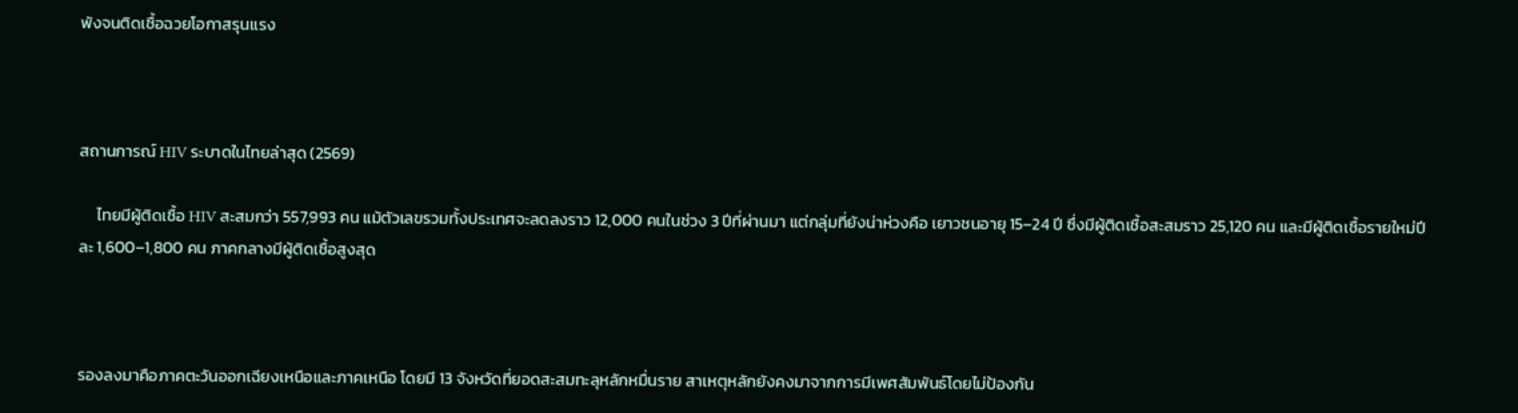พังจนติดเชื้อฉวยโอกาสรุนแรง



สถานการณ์ HIV ระบาดในไทยล่าสุด (2569)

     ไทยมีผู้ติดเชื้อ HIV สะสมกว่า 557,993 คน แม้ตัวเลขรวมทั้งประเทศจะลดลงราว 12,000 คนในช่วง 3 ปีที่ผ่านมา แต่กลุ่มที่ยังน่าห่วงคือ เยาวชนอายุ 15–24 ปี ซึ่งมีผู้ติดเชื้อสะสมราว 25,120 คน และมีผู้ติดเชื้อรายใหม่ปีละ 1,600–1,800 คน ภาคกลางมีผู้ติดเชื้อสูงสุด



รองลงมาคือภาคตะวันออกเฉียงเหนือและภาคเหนือ โดยมี 13 จังหวัดที่ยอดสะสมทะลุหลักหมื่นราย สาเหตุหลักยังคงมาจากการมีเพศสัมพันธ์โดยไม่ป้องกัน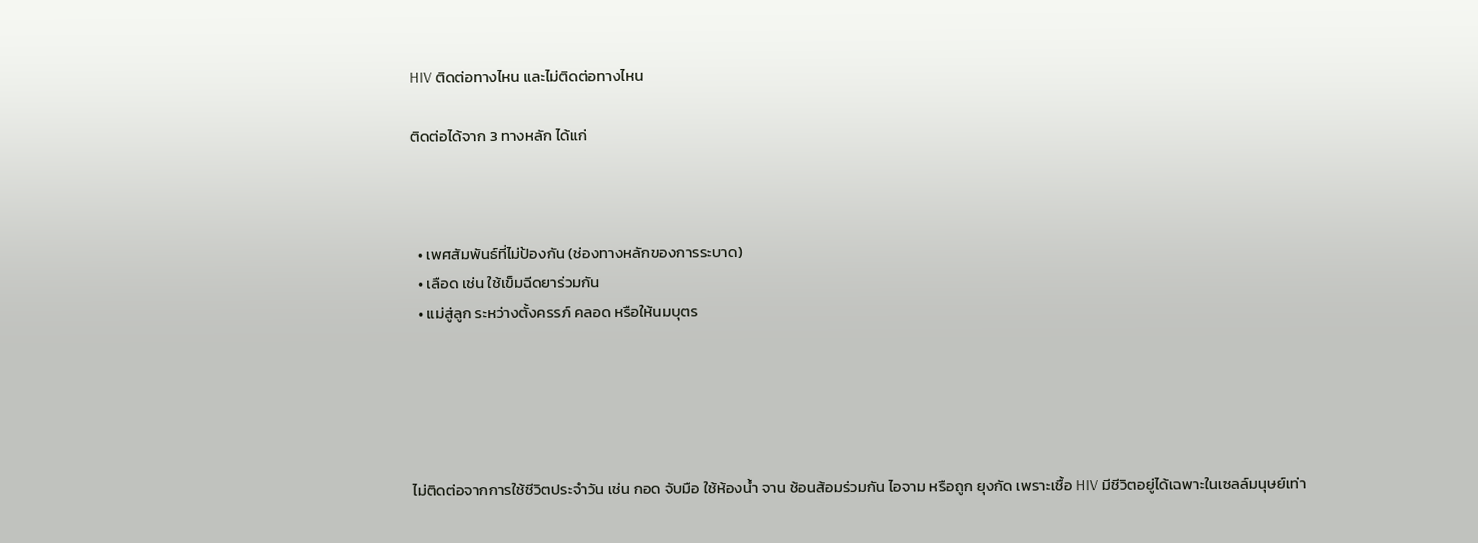HIV ติดต่อทางไหน และไม่ติดต่อทางไหน

ติดต่อได้จาก 3 ทางหลัก ได้แก่



  • เพศสัมพันธ์ที่ไม่ป้องกัน (ช่องทางหลักของการระบาด)
  • เลือด เช่น ใช้เข็มฉีดยาร่วมกัน
  • แม่สู่ลูก ระหว่างตั้งครรภ์ คลอด หรือให้นมบุตร





ไม่ติดต่อจากการใช้ชีวิตประจำวัน เช่น กอด จับมือ ใช้ห้องน้ำ จาน ช้อนส้อมร่วมกัน ไอจาม หรือถูก ยุงกัด เพราะเชื้อ HIV มีชีวิตอยู่ได้เฉพาะในเซลล์มนุษย์เท่า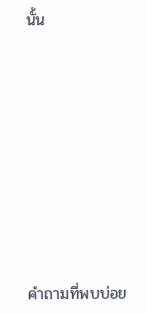นั้น









คำถามที่พบบ่อย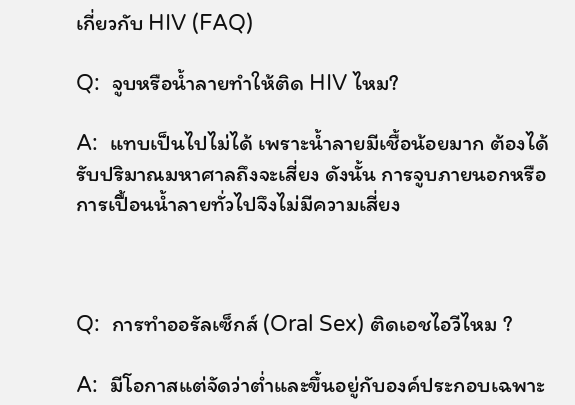เกี่ยวกับ HIV (FAQ)

Q:  จูบหรือน้ำลายทำให้ติด HIV ไหม?

A:  แทบเป็นไปไม่ได้ เพราะน้ำลายมีเชื้อน้อยมาก ต้องได้รับปริมาณมหาศาลถึงจะเสี่ยง ดังนั้น การจูบภายนอกหรือการเปื้อนน้ำลายทั่วไปจึงไม่มีความเสี่ยง



Q:  การทำออรัลเซ็กส์ (Oral Sex) ติดเอชไอวีไหม ?

A:  มีโอกาสแต่จัดว่าต่ำและขึ้นอยู่กับองค์ประกอบเฉพาะ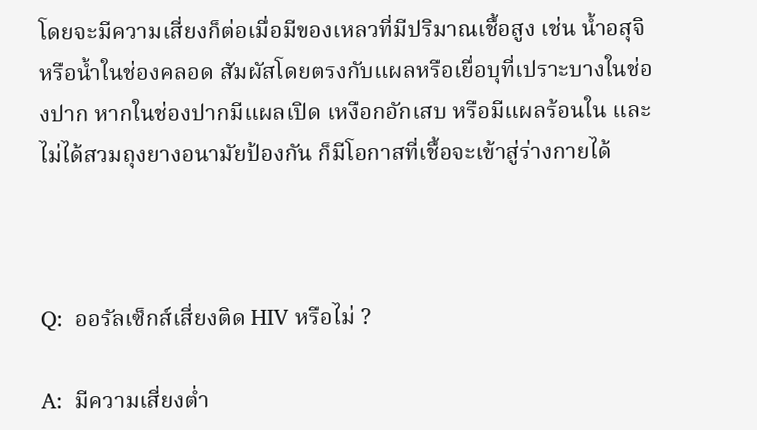โดยจะมีความเสี่ยงก็ต่อเมื่อมีของเหลวที่มีปริมาณเชื้อสูง เช่น น้ำอสุจิหรือน้ำในช่องคลอด สัมผัสโดยตรงกับแผลหรือเยื่อบุที่เปราะบางในช่องปาก หากในช่องปากมีแผลเปิด เหงือกอักเสบ หรือมีแผลร้อนใน และไม่ได้สวมถุงยางอนามัยป้องกัน ก็มีโอกาสที่เชื้อจะเข้าสู่ร่างกายได้



Q:  ออรัลเซ็กส์เสี่ยงติด HIV หรือไม่ ?

A:  มีความเสี่ยงต่ำ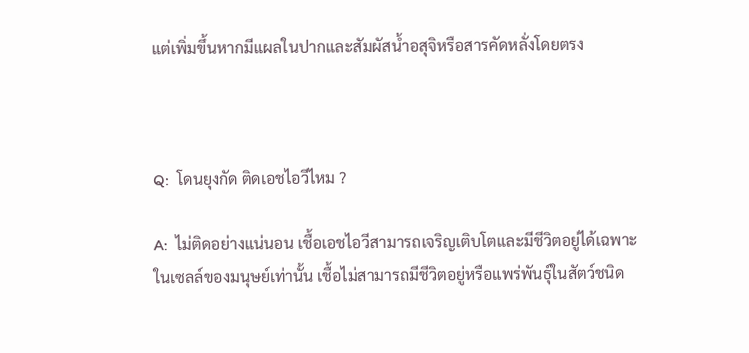แต่เพิ่มขึ้นหากมีแผลในปากและสัมผัสน้ำอสุจิหรือสารคัดหลั่งโดยตรง



Q:  โดนยุงกัด ติดเอชไอวีไหม ?

A:  ไม่ติดอย่างแน่นอน เชื้อเอชไอวีสามารถเจริญเติบโตและมีชีวิตอยู่ได้เฉพาะในเซลล์ของมนุษย์เท่านั้น เชื้อไม่สามารถมีชีวิตอยู่หรือแพร่พันธุ์ในสัตว์ชนิด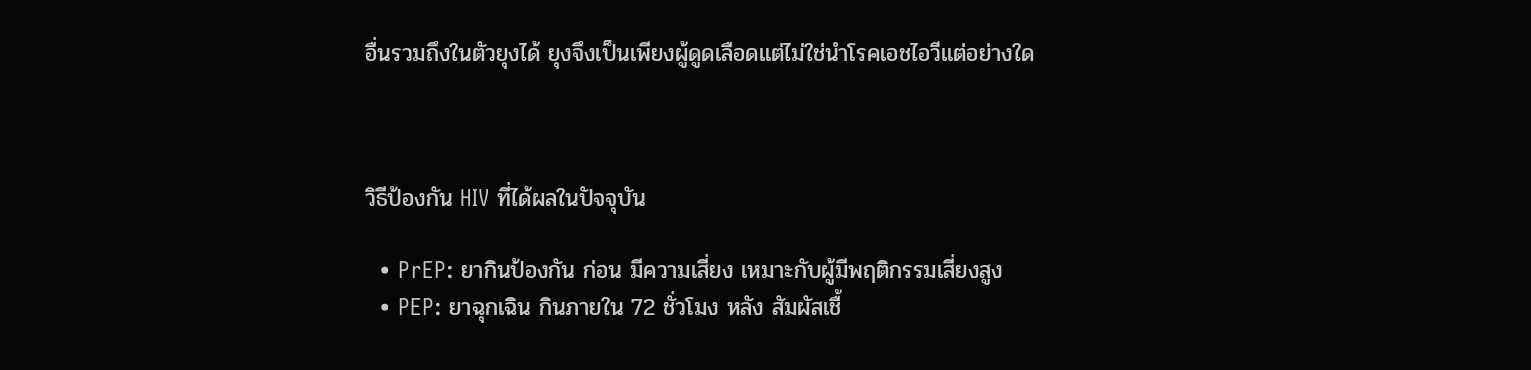อื่นรวมถึงในตัวยุงได้ ยุงจึงเป็นเพียงผู้ดูดเลือดแต่ไม่ใช่นำโรคเอชไอวีแต่อย่างใด



วิธีป้องกัน HIV ที่ได้ผลในปัจจุบัน

  • PrEP: ยากินป้องกัน ก่อน มีความเสี่ยง เหมาะกับผู้มีพฤติกรรมเสี่ยงสูง
  • PEP: ยาฉุกเฉิน กินภายใน 72 ชั่วโมง หลัง สัมผัสเชื้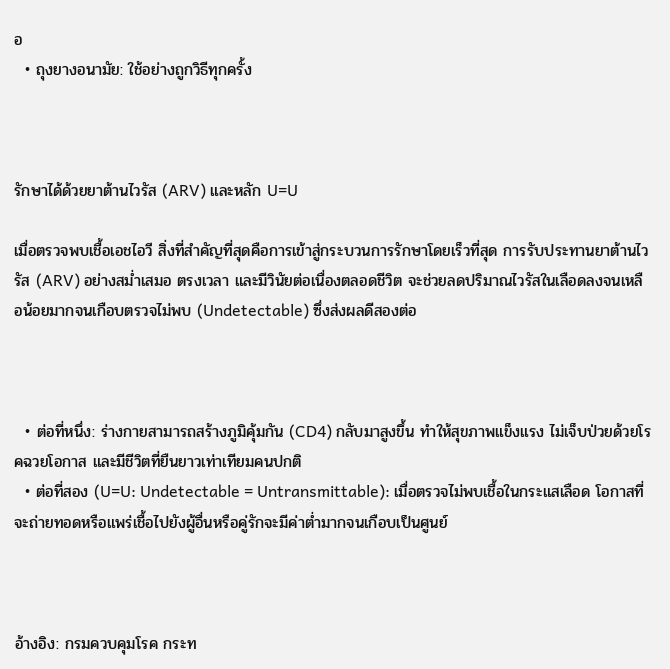อ
  • ถุงยางอนามัย: ใช้อย่างถูกวิธีทุกครั้ง



รักษาได้ด้วยยาต้านไวรัส (ARV) และหลัก U=U

เมื่อตรวจพบเชื้อเอชไอวี สิ่งที่สำคัญที่สุดคือการเข้าสู่กระบวนการรักษาโดยเร็วที่สุด การรับประทานยาต้านไวรัส (ARV) อย่างสม่ำเสมอ ตรงเวลา และมีวินัยต่อเนื่องตลอดชีวิต จะช่วยลดปริมาณไวรัสในเลือดลงจนเหลือน้อยมากจนเกือบตรวจไม่พบ (Undetectable) ซึ่งส่งผลดีสองต่อ



  • ต่อที่หนึ่ง: ร่างกายสามารถสร้างภูมิคุ้มกัน (CD4) กลับมาสูงขึ้น ทำให้สุขภาพแข็งแรง ไม่เจ็บป่วยด้วยโรคฉวยโอกาส และมีชีวิตที่ยืนยาวเท่าเทียมคนปกติ
  • ต่อที่สอง (U=U: Undetectable = Untransmittable): เมื่อตรวจไม่พบเชื้อในกระแสเลือด โอกาสที่จะถ่ายทอดหรือแพร่เชื้อไปยังผู้อื่นหรือคู่รักจะมีค่าต่ำมากจนเกือบเป็นศูนย์



อ้างอิง: กรมควบคุมโรค กระท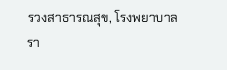รวงสาธารณสุข, โรงพยาบาลรา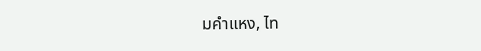มคำแหง, ไท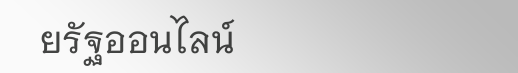ยรัฐออนไลน์